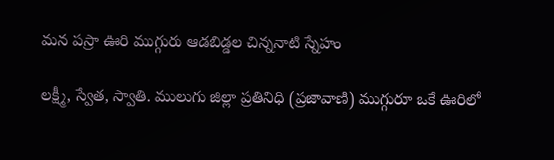మన పస్రా ఊరి ముగ్గురు ఆడబిడ్డల చిన్ననాటి స్నేహం

లక్ష్మీ, స్వేత, స్వాతి. ములుగు జిల్లా ప్రతినిధి (ప్రజావాణి) ముగ్గురూ ఒకే ఊరిలో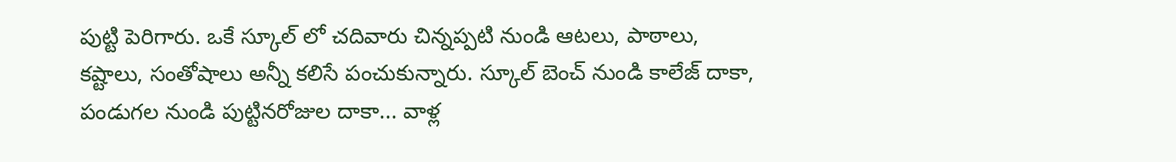పుట్టి పెరిగారు. ఒకే స్కూల్ లో చదివారు చిన్నప్పటి నుండి ఆటలు, పాఠాలు, కష్టాలు, సంతోషాలు అన్నీ కలిసే పంచుకున్నారు. స్కూల్ బెంచ్ నుండి కాలేజ్ దాకా, పండుగల నుండి పుట్టినరోజుల దాకా... వాళ్ల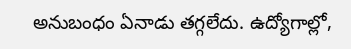అనుబంధం ఏనాడు తగ్గలేదు. ఉద్యోగాల్లో,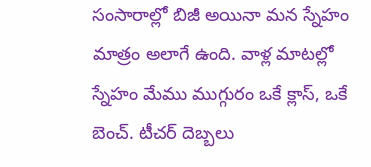సంసారాల్లో బిజీ అయినా మన స్నేహం మాత్రం అలాగే ఉంది. వాళ్ల మాటల్లో స్నేహం మేము ముగ్గురం ఒకే క్లాస్, ఒకే బెంచ్. టీచర్ దెబ్బలు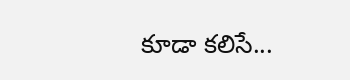కూడా కలిసే...